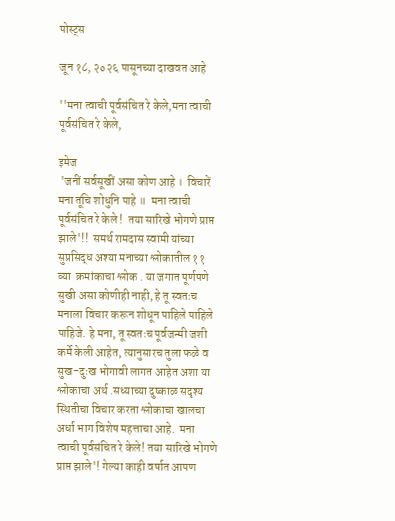पोस्ट्स

जून १८, २०२६ पासूनच्या दाखवत आहे

''मना त्वाची पूर्वसंचित रे केले,मना त्वाची पूर्वसंचित रे केले,

इमेज
 'जनीं सर्वसूखीं असा कोण आहे ।  विचारें मना तूंचि शोधुनि पाहे ॥  मना त्वाची पूर्वसंचित रे केले !  तया सारिखे भोगणे प्राप्त झाले'!!  समर्थ रामदास स्वामी यांच्या सुप्रसिद्ध अश्या मनाच्या श्लोकातील ११ व्या  क्रमांकाचा श्लोक . या जगात पूर्णपणे सुखी असा कोणीही नाही, हे तू स्वतःच मनाला विचार करून शोधून पाहिले पाहिले पाहिजे. हे मना, तू स्वतःच पूर्वजन्मी जशी कर्मे केली आहेत, त्यानुसारच तुला फळे व सुख-दुःख भोगावी लागत आहेत अशा या श्लोकाचा अर्थ .सध्याच्या दुष्काळ सदृश्य स्थितीचा विचार करता श्लोकाचा खालचा अर्धा भाग विशेष महत्ताचा आहे.  मना त्वाची पूर्वसंचित रे केले! तया सारिखे भोगणे प्राप्त झाले'! गेल्या काही वर्षात आपण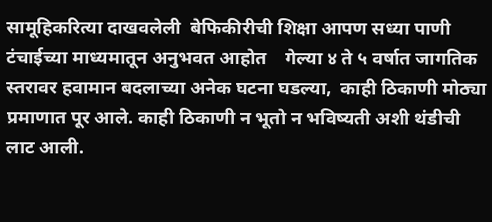सामूहिकरित्या दाखवलेली  बेफिकीरीची शिक्षा आपण सध्या पाणी टंचाईच्या माध्यमातून अनुभवत आहोत    गेल्या ४ ते ५ वर्षात जागतिक स्तरावर हवामान बदलाच्या अनेक घटना घडल्या,  काही ठिकाणी मोठ्या प्रमाणात पूर आले. काही ठिकाणी न भूतो न भविष्यती अशी थंडीची लाट आली.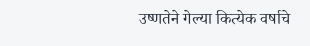उष्णतेने गेल्या कित्येक वर्षाचे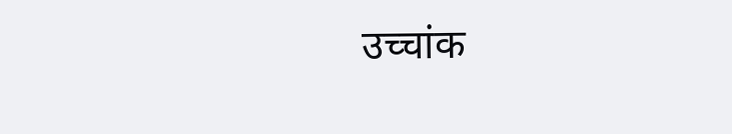उच्चांक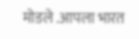मोडले .आपला भारत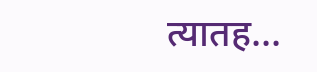त्यातह...